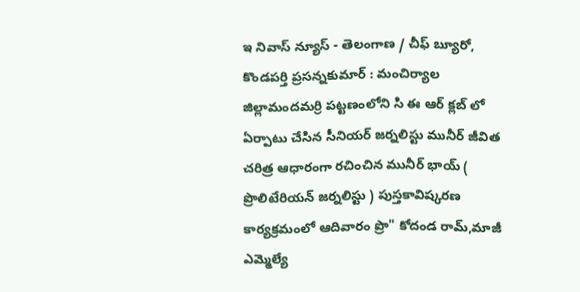ఇ నివాస్ న్యూస్ - తెలంగాణ / చీఫ్ బ్యూరో, కొండపర్తి ప్రసన్నకుమార్ : మంచిర్యాల జిల్లామందమర్రి పట్టణంలోని సి ఈ ఆర్ క్లబ్ లో ఏర్పాటు చేసిన సీనియర్ జర్నలిస్టు మునీర్ జీవిత చరిత్ర ఆధారంగా రచించిన మునీర్ భాయ్ ( ప్రొలిటేరియన్ జర్నలిస్టు ) పుస్తకావిష్కరణ కార్యక్రమంలో ఆదివారం ప్రొ" కోదండ రామ్,మాజీ ఎమ్మెల్యే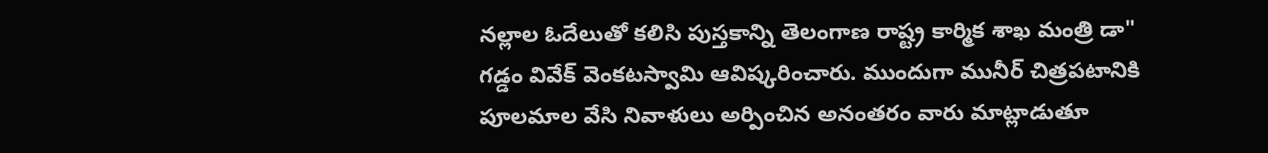నల్లాల ఓదేలుతో కలిసి పుస్తకాన్ని తెలంగాణ రాష్ట్ర కార్మిక శాఖ మంత్రి డా" గడ్డం వివేక్ వెంకటస్వామి ఆవిష్కరించారు. ముందుగా మునీర్ చిత్రపటానికి పూలమాల వేసి నివాళులు అర్పించిన అనంతరం వారు మాట్లాడుతూ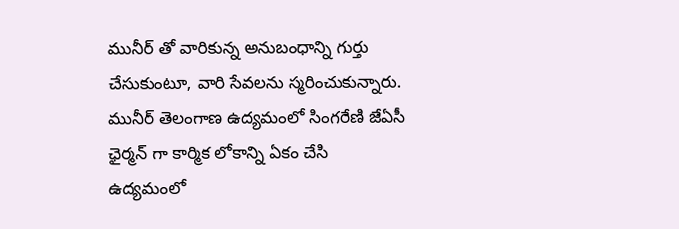మునీర్ తో వారికున్న అనుబంధాన్ని గుర్తు చేసుకుంటూ, వారి సేవలను స్మరించుకున్నారు. మునీర్ తెలంగాణ ఉద్యమంలో సింగరేణి జేఏసీ ఛైర్మన్ గా కార్మిక లోకాన్ని ఏకం చేసి ఉద్యమంలో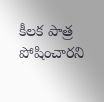కీలక పాత్ర పోషించారని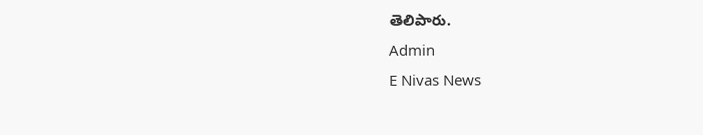తెలిపారు.
Admin
E Nivas News